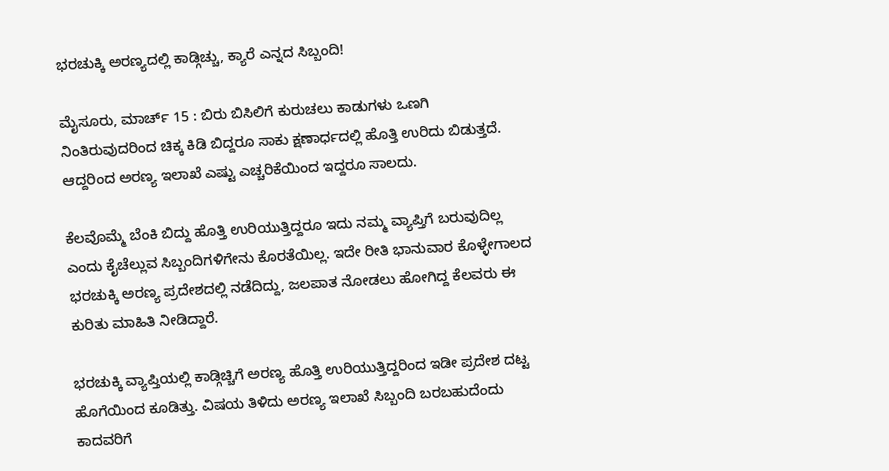ಭರಚುಕ್ಕಿ ಅರಣ್ಯದಲ್ಲಿ ಕಾಡ್ಗಿಚ್ಚು, ಕ್ಯಾರೆ ಎನ್ನದ ಸಿಬ್ಬಂದಿ!

ಮೈಸೂರು, ಮಾರ್ಚ್ 15 : ಬಿರು ಬಿಸಿಲಿಗೆ ಕುರುಚಲು ಕಾಡುಗಳು ಒಣಗಿ ನಿಂತಿರುವುದರಿಂದ ಚಿಕ್ಕ ಕಿಡಿ ಬಿದ್ದರೂ ಸಾಕು ಕ್ಷಣಾರ್ಧದಲ್ಲಿ ಹೊತ್ತಿ ಉರಿದು ಬಿಡುತ್ತದೆ. ಆದ್ದರಿಂದ ಅರಣ್ಯ ಇಲಾಖೆ ಎಷ್ಟು ಎಚ್ಚರಿಕೆಯಿಂದ ಇದ್ದರೂ ಸಾಲದು.

ಕೆಲವೊಮ್ಮೆ ಬೆಂಕಿ ಬಿದ್ದು ಹೊತ್ತಿ ಉರಿಯುತ್ತಿದ್ದರೂ ಇದು ನಮ್ಮ ವ್ಯಾಪ್ತಿಗೆ ಬರುವುದಿಲ್ಲ ಎಂದು ಕೈಚೆಲ್ಲುವ ಸಿಬ್ಬಂದಿಗಳಿಗೇನು ಕೊರತೆಯಿಲ್ಲ. ಇದೇ ರೀತಿ ಭಾನುವಾರ ಕೊಳ್ಳೇಗಾಲದ ಭರಚುಕ್ಕಿ ಅರಣ್ಯ ಪ್ರದೇಶದಲ್ಲಿ ನಡೆದಿದ್ದು, ಜಲಪಾತ ನೋಡಲು ಹೋಗಿದ್ದ ಕೆಲವರು ಈ ಕುರಿತು ಮಾಹಿತಿ ನೀಡಿದ್ದಾರೆ.

ಭರಚುಕ್ಕಿ ವ್ಯಾಪ್ತಿಯಲ್ಲಿ ಕಾಡ್ಗಿಚ್ಚಿಗೆ ಅರಣ್ಯ ಹೊತ್ತಿ ಉರಿಯುತ್ತಿದ್ದರಿಂದ ಇಡೀ ಪ್ರದೇಶ ದಟ್ಟ ಹೊಗೆಯಿಂದ ಕೂಡಿತ್ತು. ವಿಷಯ ತಿಳಿದು ಅರಣ್ಯ ಇಲಾಖೆ ಸಿಬ್ಬಂದಿ ಬರಬಹುದೆಂದು ಕಾದವರಿಗೆ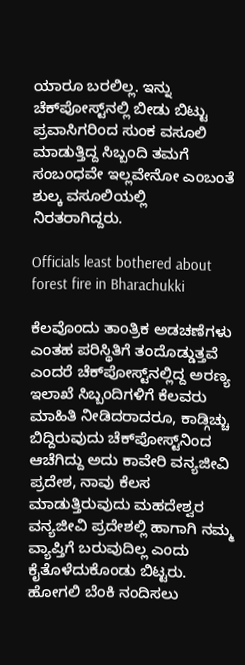ಯಾರೂ ಬರಲಿಲ್ಲ. ಇನ್ನು ಚೆಕ್‌ಪೋಸ್ಟ್‌ನಲ್ಲಿ ಬೀಡು ಬಿಟ್ಟು ಪ್ರವಾಸಿಗರಿಂದ ಸುಂಕ ವಸೂಲಿ ಮಾಡುತ್ತಿದ್ದ ಸಿಬ್ಬಂದಿ ತಮಗೆ ಸಂಬಂಧವೇ ಇಲ್ಲವೇನೋ ಎಂಬಂತೆ ಶುಲ್ಕ ವಸೂಲಿಯಲ್ಲಿ ನಿರತರಾಗಿದ್ದರು.

Officials least bothered about forest fire in Bharachukki

ಕೆಲವೊಂದು ತಾಂತ್ರಿಕ ಅಡಚಣೆಗಳು ಎಂತಹ ಪರಿಸ್ಥಿತಿಗೆ ತಂದೊಡ್ಡುತ್ತವೆ ಎಂದರೆ ಚೆಕ್‌ಪೋಸ್ಟ್‌ನಲ್ಲಿದ್ದ ಅರಣ್ಯ ಇಲಾಖೆ ಸಿಬ್ಬಂದಿಗಳಿಗೆ ಕೆಲವರು ಮಾಹಿತಿ ನೀಡಿದರಾದರೂ, ಕಾಡ್ಗಿಚ್ಚು ಬಿದ್ದಿರುವುದು ಚೆಕ್‌ಪೋಸ್ಟ್‌ನಿಂದ ಆಚೆಗಿದ್ದು ಅದು ಕಾವೇರಿ ವನ್ಯಜೀವಿ ಪ್ರದೇಶ, ನಾವು ಕೆಲಸ ಮಾಡುತ್ತಿರುವುದು ಮಹದೇಶ್ವರ ವನ್ಯಜೀವಿ ಪ್ರದೇಶಲ್ಲಿ ಹಾಗಾಗಿ ನಮ್ಮ ವ್ಯಾಪ್ತಿಗೆ ಬರುವುದಿಲ್ಲ ಎಂದು ಕೈತೊಳೆದುಕೊಂಡು ಬಿಟ್ಟರು. ಹೋಗಲಿ ಬೆಂಕಿ ನಂದಿಸಲು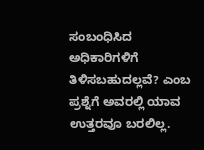ಸಂಬಂಧಿಸಿದ ಅಧಿಕಾರಿಗಳಿಗೆ ತಿಳಿಸಬಹುದಲ್ಲವೆ? ಎಂಬ ಪ್ರಶ್ನೆಗೆ ಅವರಲ್ಲಿ ಯಾವ ಉತ್ತರವೂ ಬರಲಿಲ್ಲ.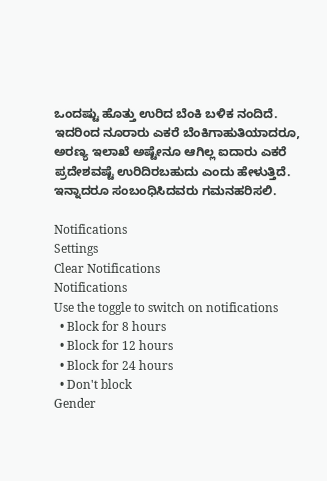ಒಂದಷ್ಟು ಹೊತ್ತು ಉರಿದ ಬೆಂಕಿ ಬಳಿಕ ನಂದಿದೆ. ಇದರಿಂದ ನೂರಾರು ಎಕರೆ ಬೆಂಕಿಗಾಹುತಿಯಾದರೂ, ಅರಣ್ಯ ಇಲಾಖೆ ಅಷ್ಟೇನೂ ಆಗಿಲ್ಲ ಐದಾರು ಎಕರೆ ಪ್ರದೇಶವಷ್ಟೆ ಉರಿದಿರಬಹುದು ಎಂದು ಹೇಳುತ್ತಿದೆ. ಇನ್ನಾದರೂ ಸಂಬಂಧಿಸಿದವರು ಗಮನಹರಿಸಲಿ.

Notifications
Settings
Clear Notifications
Notifications
Use the toggle to switch on notifications
  • Block for 8 hours
  • Block for 12 hours
  • Block for 24 hours
  • Don't block
Gender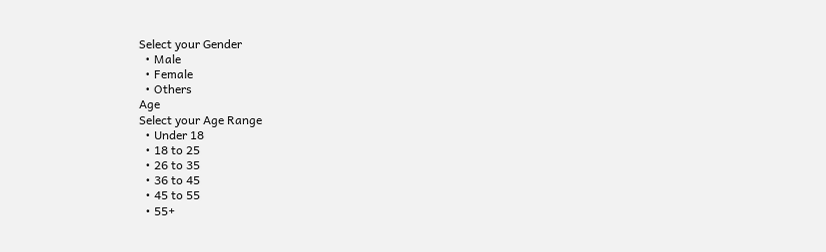Select your Gender
  • Male
  • Female
  • Others
Age
Select your Age Range
  • Under 18
  • 18 to 25
  • 26 to 35
  • 36 to 45
  • 45 to 55
  • 55+